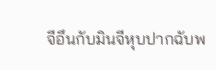จีอึนกับมินจีหุบปากฉับพ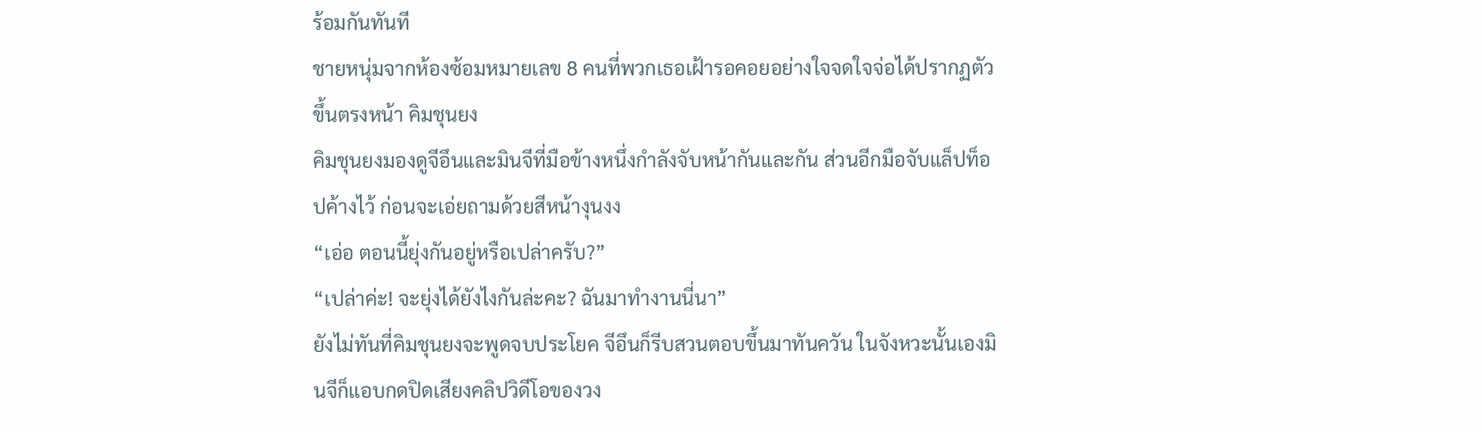ร้อมกันทันที
ชายหนุ่มจากห้องซ้อมหมายเลข 8 คนที่พวกเธอเฝ้ารอคอยอย่างใจจดใจจ่อได้ปรากฏตัวขึ้นตรงหน้า คิมชุนยง
คิมชุนยงมองดูจีอึนและมินจีที่มือข้างหนึ่งกำลังจับหน้ากันและกัน ส่วนอีกมือจับแล็ปท็อปค้างไว้ ก่อนจะเอ่ยถามด้วยสีหน้างุนงง
“เอ่อ ตอนนี้ยุ่งกันอยู่หรือเปล่าครับ?”
“เปล่าค่ะ! จะยุ่งได้ยังไงกันล่ะคะ? ฉันมาทำงานนี่นา”
ยังไม่ทันที่คิมชุนยงจะพูดจบประโยค จีอึนก็รีบสวนตอบขึ้นมาทันควัน ในจังหวะนั้นเองมินจีก็แอบกดปิดเสียงคลิปวิดีโอของวง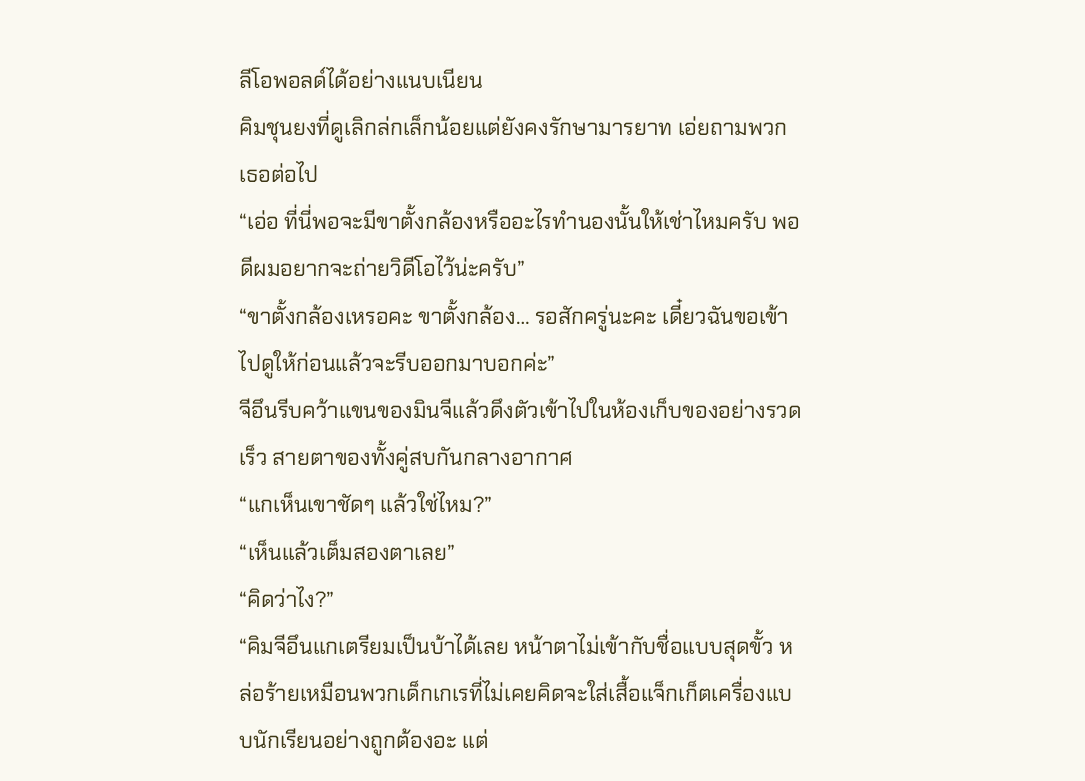ลีโอพอลด์ได้อย่างแนบเนียน
คิมชุนยงที่ดูเลิกล่กเล็กน้อยแต่ยังคงรักษามารยาท เอ่ยถามพวกเธอต่อไป
“เอ่อ ที่นี่พอจะมีขาตั้งกล้องหรืออะไรทำนองนั้นให้เช่าไหมครับ พอดีผมอยากจะถ่ายวิดีโอไว้น่ะครับ”
“ขาตั้งกล้องเหรอคะ ขาตั้งกล้อง… รอสักครู่นะคะ เดี๋ยวฉันขอเข้าไปดูให้ก่อนแล้วจะรีบออกมาบอกค่ะ”
จีอึนรีบคว้าแขนของมินจีแล้วดึงตัวเข้าไปในห้องเก็บของอย่างรวดเร็ว สายตาของทั้งคู่สบกันกลางอากาศ
“แกเห็นเขาชัดๆ แล้วใช่ไหม?”
“เห็นแล้วเต็มสองตาเลย”
“คิดว่าไง?”
“คิมจีอึนแกเตรียมเป็นบ้าได้เลย หน้าตาไม่เข้ากับชื่อแบบสุดขั้ว หล่อร้ายเหมือนพวกเด็กเกเรที่ไม่เคยคิดจะใส่เสื้อแจ็กเก็ตเครื่องแบบนักเรียนอย่างถูกต้องอะ แต่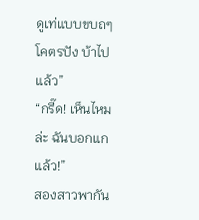ดูเท่แบบขบถๆ โคตรปัง บ้าไปแล้ว”
“กรี๊ด! เห็นไหมล่ะ ฉันบอกแกแล้ว!”
สองสาวพากัน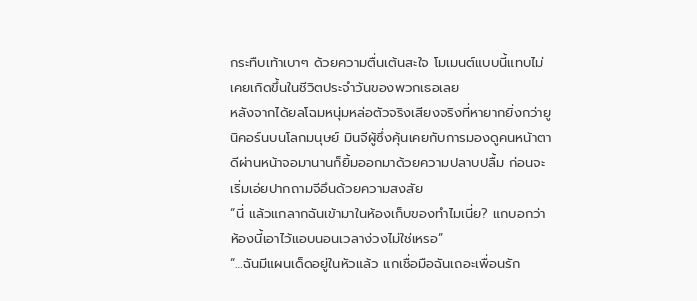กระทืบเท้าเบาๆ ด้วยความตื่นเต้นสะใจ โมเมนต์แบบนี้แทบไม่เคยเกิดขึ้นในชีวิตประจำวันของพวกเธอเลย
หลังจากได้ยลโฉมหนุ่มหล่อตัวจริงเสียงจริงที่หายากยิ่งกว่ายูนิคอร์นบนโลกมนุษย์ มินจีผู้ซึ่งคุ้นเคยกับการมองดูคนหน้าตาดีผ่านหน้าจอมานานก็ยิ้มออกมาด้วยความปลาบปลื้ม ก่อนจะเริ่มเอ่ยปากถามจีอึนด้วยความสงสัย
“นี่ แล้วแกลากฉันเข้ามาในห้องเก็บของทำไมเนี่ย? แกบอกว่าห้องนี้เอาไว้แอบนอนเวลาง่วงไม่ใช่เหรอ”
“…ฉันมีแผนเด็ดอยู่ในหัวแล้ว แกเชื่อมือฉันเถอะเพื่อนรัก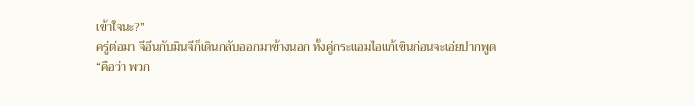เข้าใจนะ?”
ครู่ต่อมา จีอึนกับมินจีก็เดินกลับออกมาข้างนอก ทั้งคู่กระแอมไอแก้เขินก่อนจะเอ่ยปากพูด
“คือว่า พวก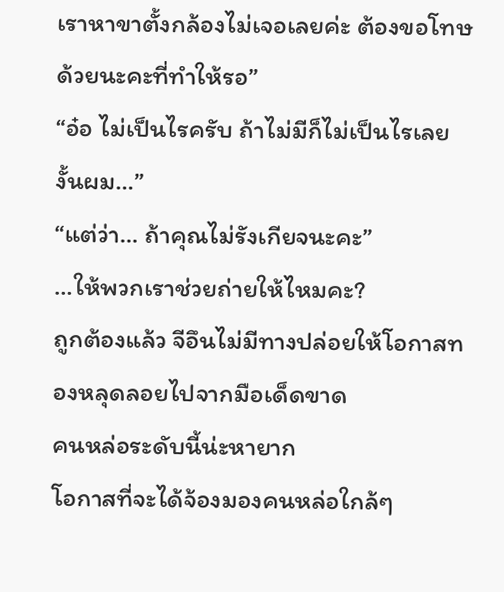เราหาขาตั้งกล้องไม่เจอเลยค่ะ ต้องขอโทษด้วยนะคะที่ทำให้รอ”
“อ๋อ ไม่เป็นไรครับ ถ้าไม่มีก็ไม่เป็นไรเลย งั้นผม…”
“แต่ว่า… ถ้าคุณไม่รังเกียจนะคะ”
…ให้พวกเราช่วยถ่ายให้ไหมคะ?
ถูกต้องแล้ว จีอึนไม่มีทางปล่อยให้โอกาสทองหลุดลอยไปจากมือเด็ดขาด
คนหล่อระดับนี้น่ะหายาก
โอกาสที่จะได้จ้องมองคนหล่อใกล้ๆ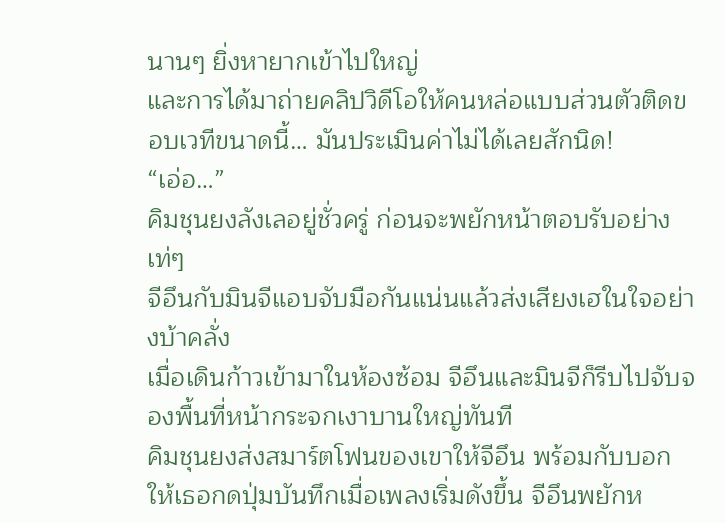นานๆ ยิ่งหายากเข้าไปใหญ่
และการได้มาถ่ายคลิปวิดีโอให้คนหล่อแบบส่วนตัวติดขอบเวทีขนาดนี้… มันประเมินค่าไม่ได้เลยสักนิด!
“เอ่อ…”
คิมชุนยงลังเลอยู่ชั่วครู่ ก่อนจะพยักหน้าตอบรับอย่างเท่ๆ
จีอึนกับมินจีแอบจับมือกันแน่นแล้วส่งเสียงเฮในใจอย่างบ้าคลั่ง
เมื่อเดินก้าวเข้ามาในห้องซ้อม จีอึนและมินจีก็รีบไปจับจองพื้นที่หน้ากระจกเงาบานใหญ่ทันที
คิมชุนยงส่งสมาร์ตโฟนของเขาให้จีอึน พร้อมกับบอกให้เธอกดปุ่มบันทึกเมื่อเพลงเริ่มดังขึ้น จีอึนพยักห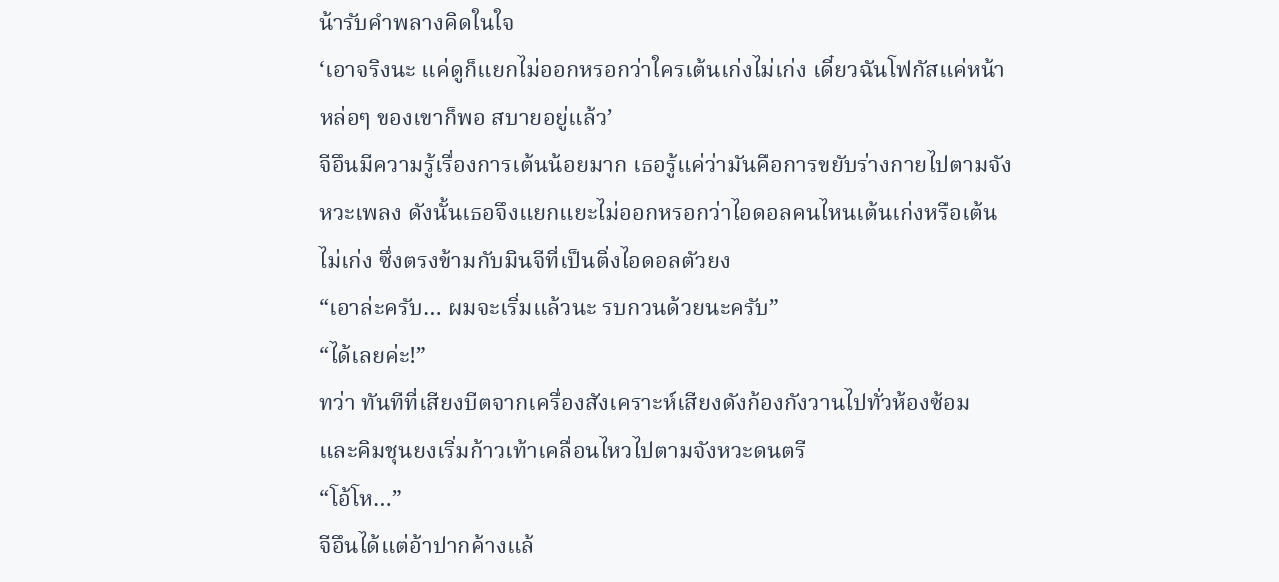น้ารับคำพลางคิดในใจ
‘เอาจริงนะ แค่ดูก็แยกไม่ออกหรอกว่าใครเต้นเก่งไม่เก่ง เดี๋ยวฉันโฟกัสแค่หน้าหล่อๆ ของเขาก็พอ สบายอยู่แล้ว’
จีอึนมีความรู้เรื่องการเต้นน้อยมาก เธอรู้แค่ว่ามันคือการขยับร่างกายไปตามจังหวะเพลง ดังนั้นเธอจึงแยกแยะไม่ออกหรอกว่าไอดอลคนไหนเต้นเก่งหรือเต้นไม่เก่ง ซึ่งตรงข้ามกับมินจีที่เป็นติ่งไอดอลตัวยง
“เอาล่ะครับ… ผมจะเริ่มแล้วนะ รบกวนด้วยนะครับ”
“ได้เลยค่ะ!”
ทว่า ทันทีที่เสียงบีตจากเครื่องสังเคราะห์เสียงดังก้องกังวานไปทั่วห้องซ้อม และคิมชุนยงเริ่มก้าวเท้าเคลื่อนไหวไปตามจังหวะดนตรี
“โอ้โห…”
จีอึนได้แต่อ้าปากค้างแล้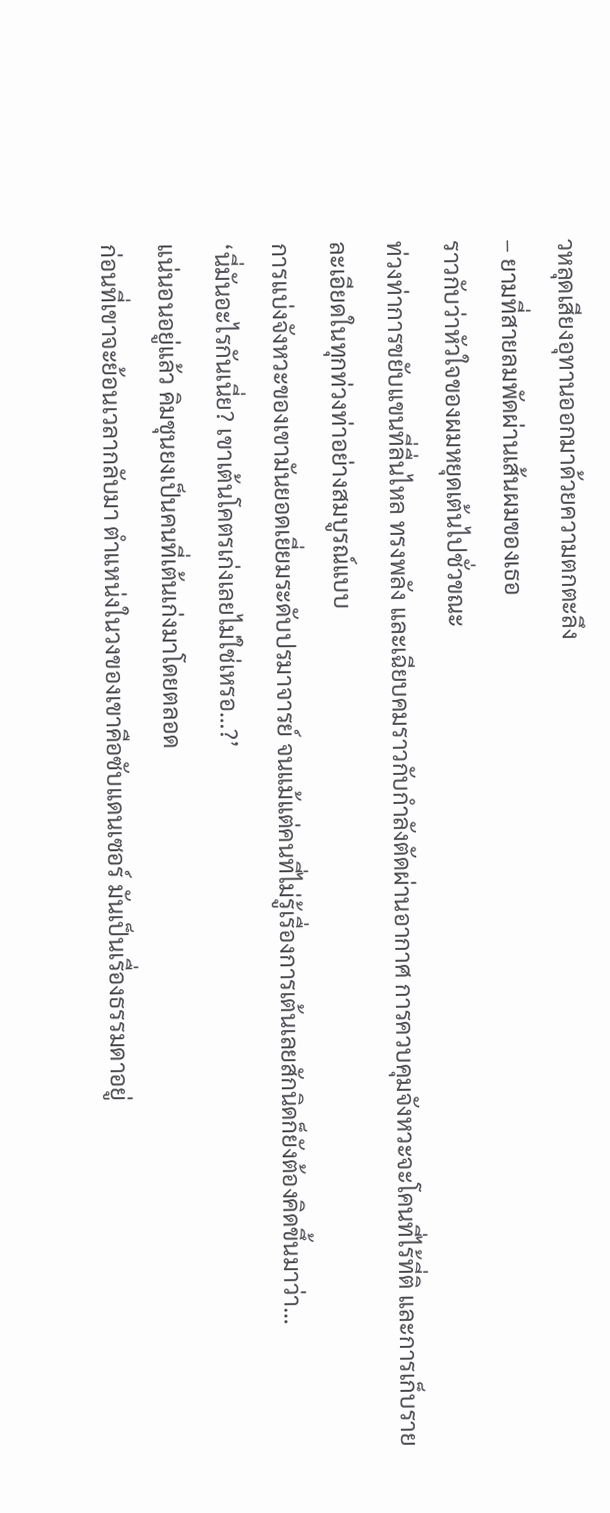วหลุดเสียงอุทานออกมาด้วยความตกตะลึง
– ยามที่สายลมพัดผ่านเส้นผมของเธอ
ราวกับว่าหัวใจของผมหยุดเต้นไปชั่วขณะ
ท่วงท่าการขยับแขนที่ลื่นไหล ทรงพลัง และเฉียบคมราวกับกำลังตัดผ่านอากาศ การควบคุมจังหวะจะโคนที่ไร้ที่ติ และการเก็บรายละเอียดในทุกท่วงท่าอย่างสมบูรณ์แบบ
การแบ่งจังหวะของเขามันยอดเยี่ยมระดับปรมาจารย์ จนแม้แต่คนที่ไม่รู้เรื่องการเต้นเลยสักนิดก็ยังต้องคิดขึ้นมาว่า…
‘นี่มันอะไรกันเนี่ย? เขาเต้นโคตรเก่งเลยไม่ใช่เหรอ…?’
แน่นอนอยู่แล้ว คิมชุนยงเป็นคนที่เต้นเก่งมาโดยตลอด
ก่อนที่เขาจะย้อนเวลากลับมา ตำแหน่งในวงของเขาคือซับแดนเซอร์ มันเป็นเรื่องธรรมดาอยู่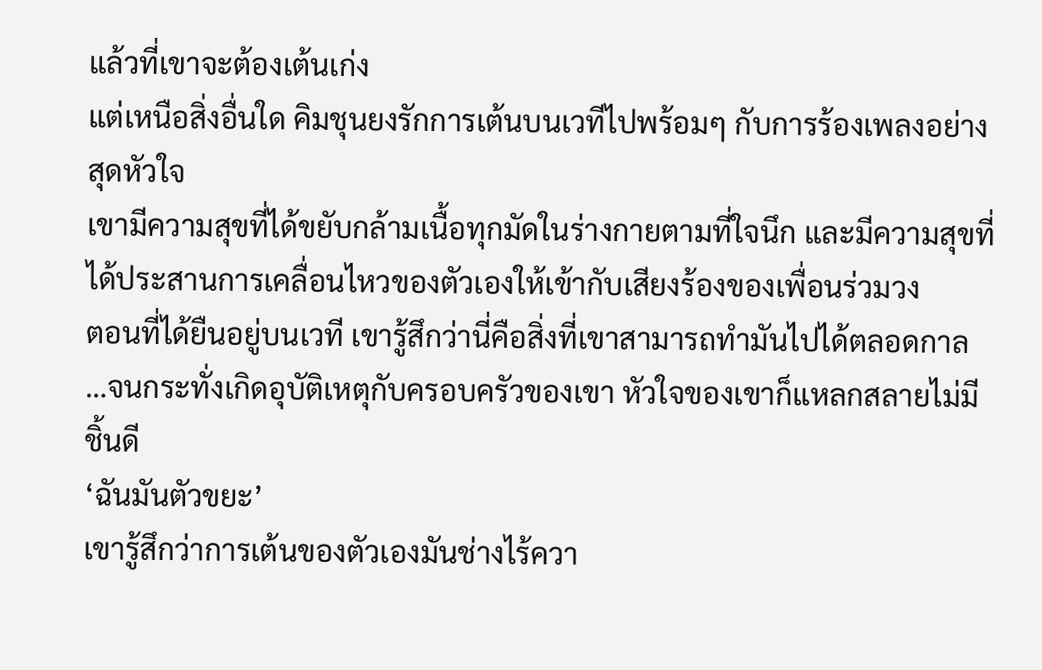แล้วที่เขาจะต้องเต้นเก่ง
แต่เหนือสิ่งอื่นใด คิมชุนยงรักการเต้นบนเวทีไปพร้อมๆ กับการร้องเพลงอย่างสุดหัวใจ
เขามีความสุขที่ได้ขยับกล้ามเนื้อทุกมัดในร่างกายตามที่ใจนึก และมีความสุขที่ได้ประสานการเคลื่อนไหวของตัวเองให้เข้ากับเสียงร้องของเพื่อนร่วมวง
ตอนที่ได้ยืนอยู่บนเวที เขารู้สึกว่านี่คือสิ่งที่เขาสามารถทำมันไปได้ตลอดกาล
…จนกระทั่งเกิดอุบัติเหตุกับครอบครัวของเขา หัวใจของเขาก็แหลกสลายไม่มีชิ้นดี
‘ฉันมันตัวขยะ’
เขารู้สึกว่าการเต้นของตัวเองมันช่างไร้ควา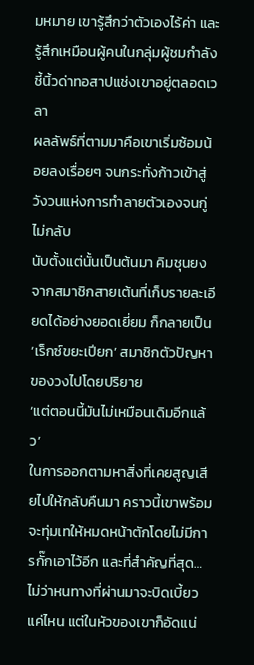มหมาย เขารู้สึกว่าตัวเองไร้ค่า และรู้สึกเหมือนผู้คนในกลุ่มผู้ชมกำลังชี้นิ้วด่าทอสาปแช่งเขาอยู่ตลอดเวลา
ผลลัพธ์ที่ตามมาคือเขาเริ่มซ้อมน้อยลงเรื่อยๆ จนกระทั่งก้าวเข้าสู่วังวนแห่งการทำลายตัวเองจนกู่ไม่กลับ
นับตั้งแต่นั้นเป็นต้นมา คิมชุนยงจากสมาชิกสายเต้นที่เก็บรายละเอียดได้อย่างยอดเยี่ยม ก็กลายเป็น ‘เร็กซ์ขยะเปียก’ สมาชิกตัวปัญหาของวงไปโดยปริยาย
‘แต่ตอนนี้มันไม่เหมือนเดิมอีกแล้ว’
ในการออกตามหาสิ่งที่เคยสูญเสียไปให้กลับคืนมา คราวนี้เขาพร้อมจะทุ่มเทให้หมดหน้าตักโดยไม่มีการกั๊กเอาไว้อีก และที่สำคัญที่สุด…
ไม่ว่าหนทางที่ผ่านมาจะบิดเบี้ยวแค่ไหน แต่ในหัวของเขาก็อัดแน่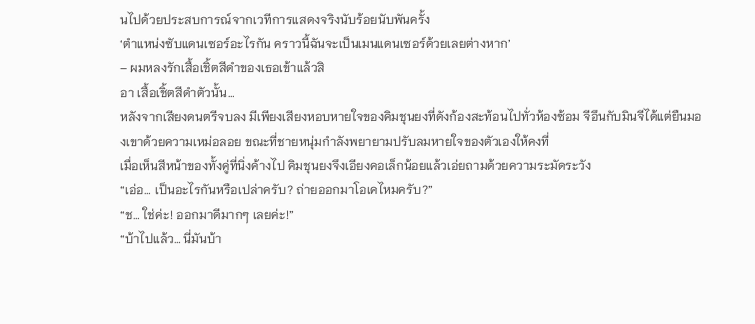นไปด้วยประสบการณ์จากเวทีการแสดงจริงนับร้อยนับพันครั้ง
‘ตำแหน่งซับแดนเซอร์อะไรกัน คราวนี้ฉันจะเป็นเมนแดนเซอร์ด้วยเลยต่างหาก’
– ผมหลงรักเสื้อเชิ้ตสีดำของเธอเข้าแล้วสิ
อา เสื้อเชิ้ตสีดำตัวนั้น…
หลังจากเสียงดนตรีจบลง มีเพียงเสียงหอบหายใจของคิมชุนยงที่ดังก้องสะท้อนไปทั่วห้องซ้อม จีอึนกับมินจีได้แต่ยืนมองเขาด้วยความเหม่อลอย ขณะที่ชายหนุ่มกำลังพยายามปรับลมหายใจของตัวเองให้คงที่
เมื่อเห็นสีหน้าของทั้งคู่ที่นิ่งค้างไป คิมชุนยงจึงเอียงคอเล็กน้อยแล้วเอ่ยถามด้วยความระมัดระวัง
“เอ่อ… เป็นอะไรกันหรือเปล่าครับ? ถ่ายออกมาโอเคไหมครับ?”
“ช… ใช่ค่ะ! ออกมาดีมากๆ เลยค่ะ!”
“บ้าไปแล้ว… นี่มันบ้า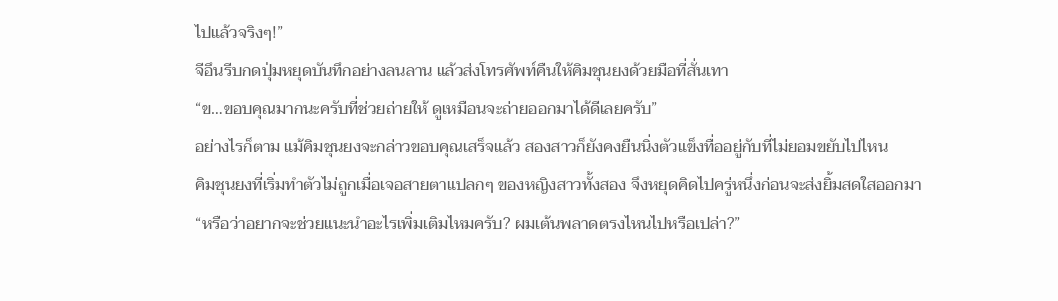ไปแล้วจริงๆ!”
จีอึนรีบกดปุ่มหยุดบันทึกอย่างลนลาน แล้วส่งโทรศัพท์คืนให้คิมชุนยงด้วยมือที่สั่นเทา
“ข…ขอบคุณมากนะครับที่ช่วยถ่ายให้ ดูเหมือนจะถ่ายออกมาได้ดีเลยครับ”
อย่างไรก็ตาม แม้คิมชุนยงจะกล่าวขอบคุณเสร็จแล้ว สองสาวก็ยังคงยืนนิ่งตัวแข็งทื่ออยู่กับที่ไม่ยอมขยับไปไหน
คิมชุนยงที่เริ่มทำตัวไม่ถูกเมื่อเจอสายตาแปลกๆ ของหญิงสาวทั้งสอง จึงหยุดคิดไปครู่หนึ่งก่อนจะส่งยิ้มสดใสออกมา
“หรือว่าอยากจะช่วยแนะนำอะไรเพิ่มเติมไหมครับ? ผมเต้นพลาดตรงไหนไปหรือเปล่า?”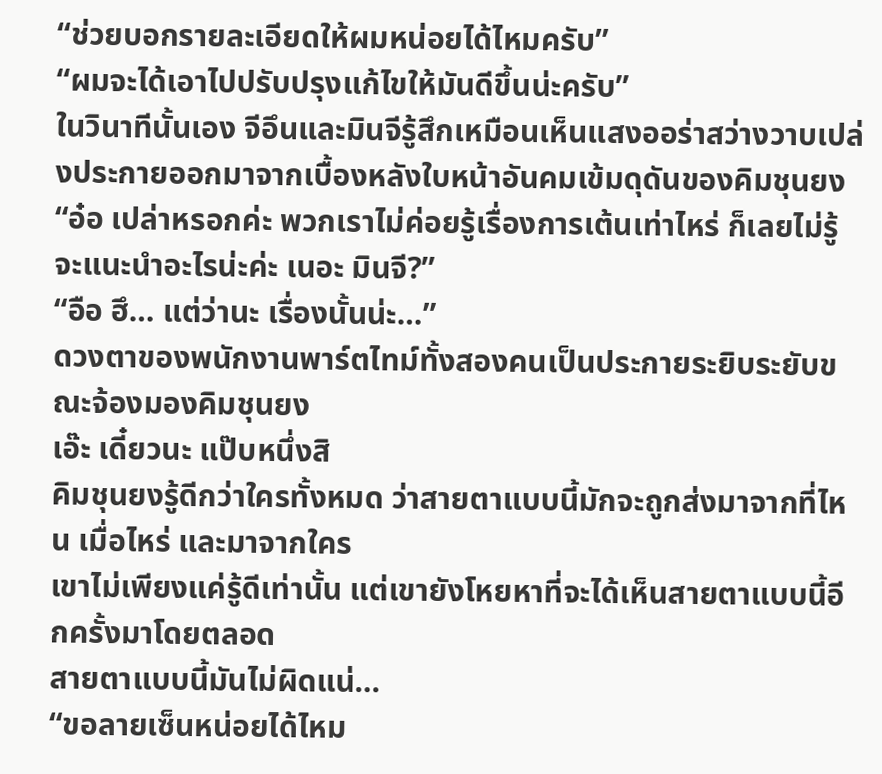“ช่วยบอกรายละเอียดให้ผมหน่อยได้ไหมครับ”
“ผมจะได้เอาไปปรับปรุงแก้ไขให้มันดีขึ้นน่ะครับ”
ในวินาทีนั้นเอง จีอึนและมินจีรู้สึกเหมือนเห็นแสงออร่าสว่างวาบเปล่งประกายออกมาจากเบื้องหลังใบหน้าอันคมเข้มดุดันของคิมชุนยง
“อ๋อ เปล่าหรอกค่ะ พวกเราไม่ค่อยรู้เรื่องการเต้นเท่าไหร่ ก็เลยไม่รู้จะแนะนำอะไรน่ะค่ะ เนอะ มินจี?”
“อือ ฮึ… แต่ว่านะ เรื่องนั้นน่ะ…”
ดวงตาของพนักงานพาร์ตไทม์ทั้งสองคนเป็นประกายระยิบระยับขณะจ้องมองคิมชุนยง
เอ๊ะ เดี๋ยวนะ แป๊บหนึ่งสิ
คิมชุนยงรู้ดีกว่าใครทั้งหมด ว่าสายตาแบบนี้มักจะถูกส่งมาจากที่ไหน เมื่อไหร่ และมาจากใคร
เขาไม่เพียงแค่รู้ดีเท่านั้น แต่เขายังโหยหาที่จะได้เห็นสายตาแบบนี้อีกครั้งมาโดยตลอด
สายตาแบบนี้มันไม่ผิดแน่…
“ขอลายเซ็นหน่อยได้ไหม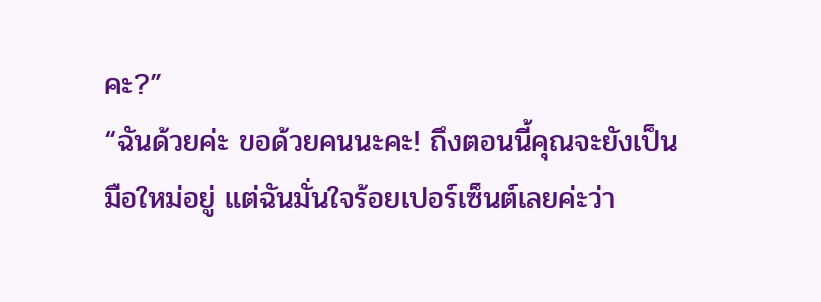คะ?”
“ฉันด้วยค่ะ ขอด้วยคนนะคะ! ถึงตอนนี้คุณจะยังเป็นมือใหม่อยู่ แต่ฉันมั่นใจร้อยเปอร์เซ็นต์เลยค่ะว่า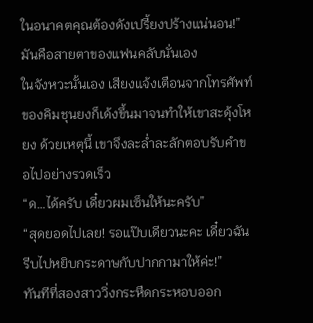ในอนาคตคุณต้องดังเปรี้ยงปร้างแน่นอน!”
มันคือสายตาของแฟนคลับนั่นเอง
ในจังหวะนั้นเอง เสียงแจ้งเตือนจากโทรศัพท์ของคิมชุนยงก็เด้งขึ้นมาจนทำให้เขาสะดุ้งโหยง ด้วยเหตุนี้ เขาจึงละล่ำละลักตอบรับคำขอไปอย่างรวดเร็ว
“ด…ได้ครับ เดี๋ยวผมเซ็นให้นะครับ”
“สุดยอดไปเลย! รอแป๊บเดียวนะคะ เดี๋ยวฉันรีบไปหยิบกระดาษกับปากกามาให้ค่ะ!”
ทันทีที่สองสาววิ่งกระหืดกระหอบออก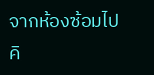จากห้องซ้อมไป คิ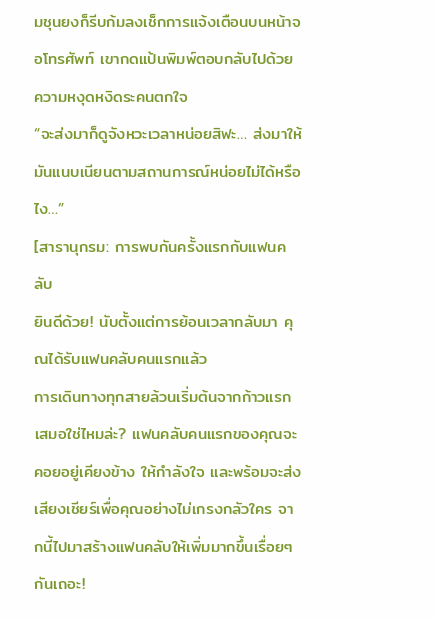มชุนยงก็รีบก้มลงเช็กการแจ้งเตือนบนหน้าจอโทรศัพท์ เขากดแป้นพิมพ์ตอบกลับไปด้วยความหงุดหงิดระคนตกใจ
“จะส่งมาก็ดูจังหวะเวลาหน่อยสิฟะ… ส่งมาให้มันแนบเนียนตามสถานการณ์หน่อยไม่ได้หรือไง…”
[สารานุกรม: การพบกันครั้งแรกกับแฟนคลับ
ยินดีด้วย! นับตั้งแต่การย้อนเวลากลับมา คุณได้รับแฟนคลับคนแรกแล้ว
การเดินทางทุกสายล้วนเริ่มต้นจากก้าวแรกเสมอใช่ไหมล่ะ? แฟนคลับคนแรกของคุณจะคอยอยู่เคียงข้าง ให้กำลังใจ และพร้อมจะส่งเสียงเชียร์เพื่อคุณอย่างไม่เกรงกลัวใคร จากนี้ไปมาสร้างแฟนคลับให้เพิ่มมากขึ้นเรื่อยๆ กันเถอะ!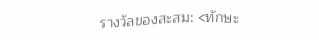รางวัลของสะสม: <ทักษะ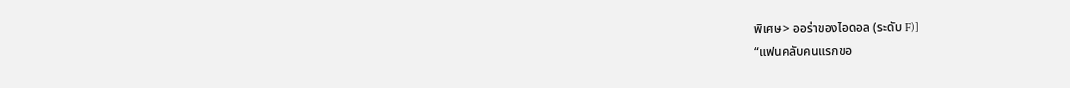พิเศษ> ออร่าของไอดอล (ระดับ F)]
“แฟนคลับคนแรกขอ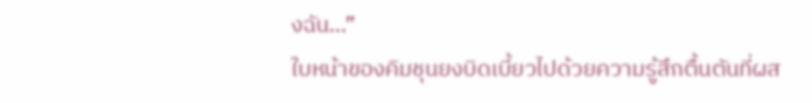งฉัน…”
ใบหน้าของคิมชุนยงบิดเบี้ยวไปด้วยความรู้สึกตื้นตันที่ผส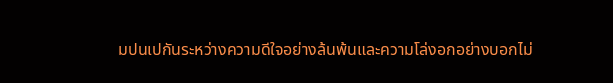มปนเปกันระหว่างความดีใจอย่างล้นพ้นและความโล่งอกอย่างบอกไม่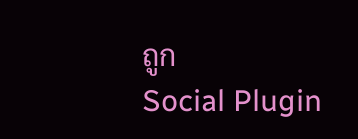ถูก
Social Plugin